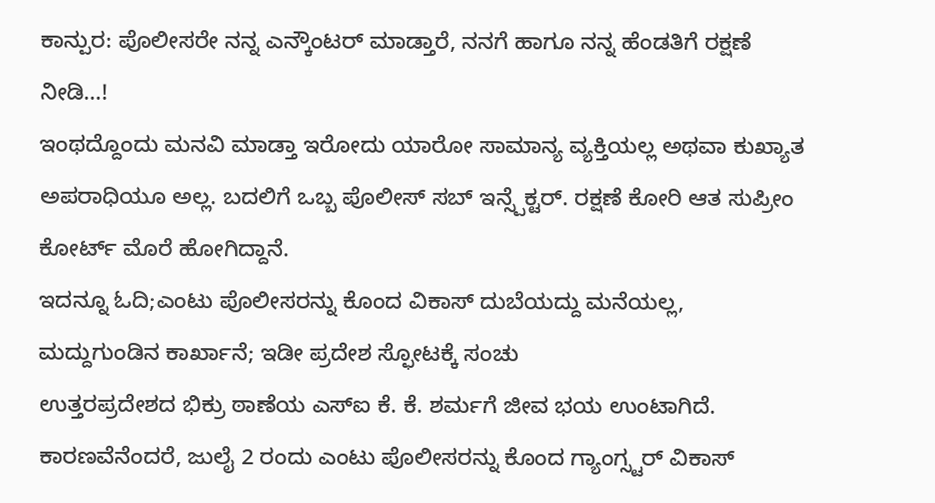ಕಾನ್ಪುರ: ಪೊಲೀಸರೇ ನನ್ನ ಎನ್ಕೌಂಟರ್ ಮಾಡ್ತಾರೆ, ನನಗೆ ಹಾಗೂ ನನ್ನ ಹೆಂಡತಿಗೆ ರಕ್ಷಣೆ ನೀಡಿ…!
ಇಂಥದ್ದೊಂದು ಮನವಿ ಮಾಡ್ತಾ ಇರೋದು ಯಾರೋ ಸಾಮಾನ್ಯ ವ್ಯಕ್ತಿಯಲ್ಲ ಅಥವಾ ಕುಖ್ಯಾತ ಅಪರಾಧಿಯೂ ಅಲ್ಲ. ಬದಲಿಗೆ ಒಬ್ಬ ಪೊಲೀಸ್ ಸಬ್ ಇನ್ಸ್ಪೆಕ್ಟರ್. ರಕ್ಷಣೆ ಕೋರಿ ಆತ ಸುಪ್ರೀಂ ಕೋರ್ಟ್ ಮೊರೆ ಹೋಗಿದ್ದಾನೆ.
ಇದನ್ನೂ ಓದಿ;ಎಂಟು ಪೊಲೀಸರನ್ನು ಕೊಂದ ವಿಕಾಸ್ ದುಬೆಯದ್ದು ಮನೆಯಲ್ಲ, ಮದ್ದುಗುಂಡಿನ ಕಾರ್ಖಾನೆ; ಇಡೀ ಪ್ರದೇಶ ಸ್ಫೋಟಕ್ಕೆ ಸಂಚು
ಉತ್ತರಪ್ರದೇಶದ ಭಿಕ್ರು ಠಾಣೆಯ ಎಸ್ಐ ಕೆ. ಕೆ. ಶರ್ಮಗೆ ಜೀವ ಭಯ ಉಂಟಾಗಿದೆ. ಕಾರಣವೆನೆಂದರೆ, ಜುಲೈ 2 ರಂದು ಎಂಟು ಪೊಲೀಸರನ್ನು ಕೊಂದ ಗ್ಯಾಂಗ್ಸ್ಟರ್ ವಿಕಾಸ್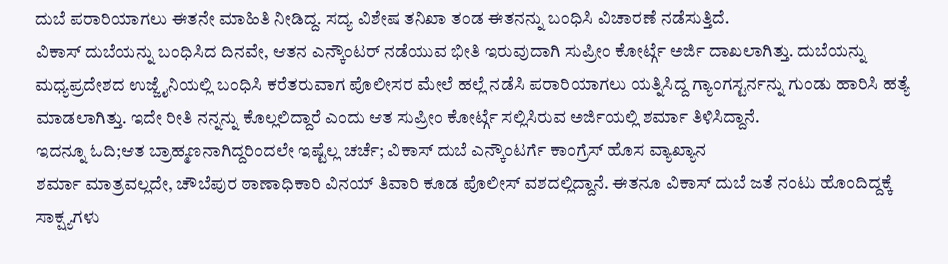ದುಬೆ ಪರಾರಿಯಾಗಲು ಈತನೇ ಮಾಹಿತಿ ನೀಡಿದ್ದ. ಸದ್ಯ ವಿಶೇಷ ತನಿಖಾ ತಂಡ ಈತನನ್ನು ಬಂಧಿಸಿ ವಿಚಾರಣೆ ನಡೆಸುತ್ತಿದೆ.
ವಿಕಾಸ್ ದುಬೆಯನ್ನು ಬಂಧಿಸಿದ ದಿನವೇ, ಆತನ ಎನ್ಕೌಂಟರ್ ನಡೆಯುವ ಭೀತಿ ಇರುವುದಾಗಿ ಸುಪ್ರೀಂ ಕೋರ್ಟ್ಗೆ ಅರ್ಜಿ ದಾಖಲಾಗಿತ್ತು. ದುಬೆಯನ್ನು ಮಧ್ಯಪ್ರದೇಶದ ಉಜ್ಜೈನಿಯಲ್ಲಿ ಬಂಧಿಸಿ ಕರೆತರುವಾಗ ಪೊಲೀಸರ ಮೇಲೆ ಹಲ್ಲೆ ನಡೆಸಿ ಪರಾರಿಯಾಗಲು ಯತ್ನಿಸಿದ್ದ ಗ್ಯಾಂಗಸ್ಟರ್ನನ್ನು ಗುಂಡು ಹಾರಿಸಿ ಹತ್ಯೆ ಮಾಡಲಾಗಿತ್ತು. ಇದೇ ರೀತಿ ನನ್ನನ್ನು ಕೊಲ್ಲಲಿದ್ದಾರೆ ಎಂದು ಆತ ಸುಪ್ರೀಂ ಕೋರ್ಟ್ಗೆ ಸಲ್ಲಿಸಿರುವ ಅರ್ಜಿಯಲ್ಲಿ ಶರ್ಮಾ ತಿಳಿಸಿದ್ದಾನೆ.
ಇದನ್ನೂ ಓದಿ;ಆತ ಬ್ರಾಹ್ಮಣನಾಗಿದ್ದರಿಂದಲೇ ಇಷ್ಟೆಲ್ಲ ಚರ್ಚೆ; ವಿಕಾಸ್ ದುಬೆ ಎನ್ಕೌಂಟರ್ಗೆ ಕಾಂಗ್ರೆಸ್ ಹೊಸ ವ್ಯಾಖ್ಯಾನ
ಶರ್ಮಾ ಮಾತ್ರವಲ್ಲದೇ, ಚೌಬೆಪುರ ಠಾಣಾಧಿಕಾರಿ ವಿನಯ್ ತಿವಾರಿ ಕೂಡ ಪೊಲೀಸ್ ವಶದಲ್ಲಿದ್ದಾನೆ. ಈತನೂ ವಿಕಾಸ್ ದುಬೆ ಜತೆ ನಂಟು ಹೊಂದಿದ್ದಕ್ಕೆ ಸಾಕ್ಷ್ಯಗಳು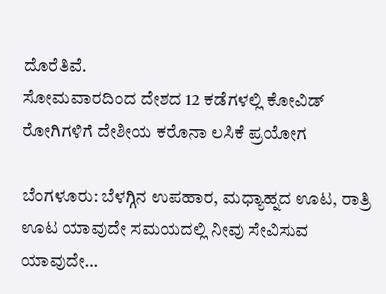ದೊರೆತಿವೆ.
ಸೋಮವಾರದಿಂದ ದೇಶದ 12 ಕಡೆಗಳಲ್ಲಿ ಕೋವಿಡ್ ರೋಗಿಗಳಿಗೆ ದೇಶೀಯ ಕರೊನಾ ಲಸಿಕೆ ಪ್ರಯೋಗ

ಬೆಂಗಳೂರು: ಬೆಳಗ್ಗಿನ ಉಪಹಾರ, ಮಧ್ಯಾಹ್ನದ ಊಟ, ರಾತ್ರಿ ಊಟ ಯಾವುದೇ ಸಮಯದಲ್ಲಿ ನೀವು ಸೇವಿಸುವ ಯಾವುದೇ…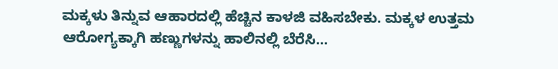ಮಕ್ಕಳು ತಿನ್ನುವ ಆಹಾರದಲ್ಲಿ ಹೆಚ್ಚಿನ ಕಾಳಜಿ ವಹಿಸಬೇಕು. ಮಕ್ಕಳ ಉತ್ತಮ ಆರೋಗ್ಯಕ್ಕಾಗಿ ಹಣ್ಣುಗಳನ್ನು ಹಾಲಿನಲ್ಲಿ ಬೆರೆಸಿ…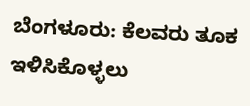ಬೆಂಗಳೂರು: ಕೆಲವರು ತೂಕ ಇಳಿಸಿಕೊಳ್ಳಲು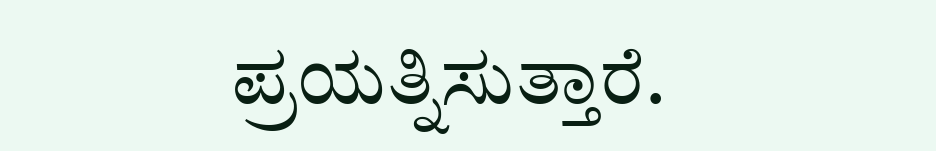ಪ್ರಯತ್ನಿಸುತ್ತಾರೆ.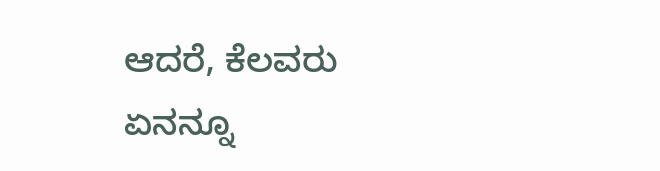ಆದರೆ, ಕೆಲವರು ಏನನ್ನೂ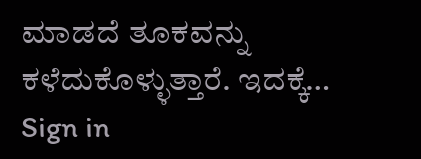ಮಾಡದೆ ತೂಕವನ್ನು ಕಳೆದುಕೊಳ್ಳುತ್ತಾರೆ. ಇದಕ್ಕೆ…
Sign in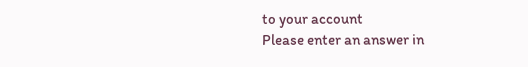to your account
Please enter an answer in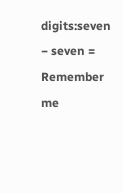digits:seven − seven =
Remember me